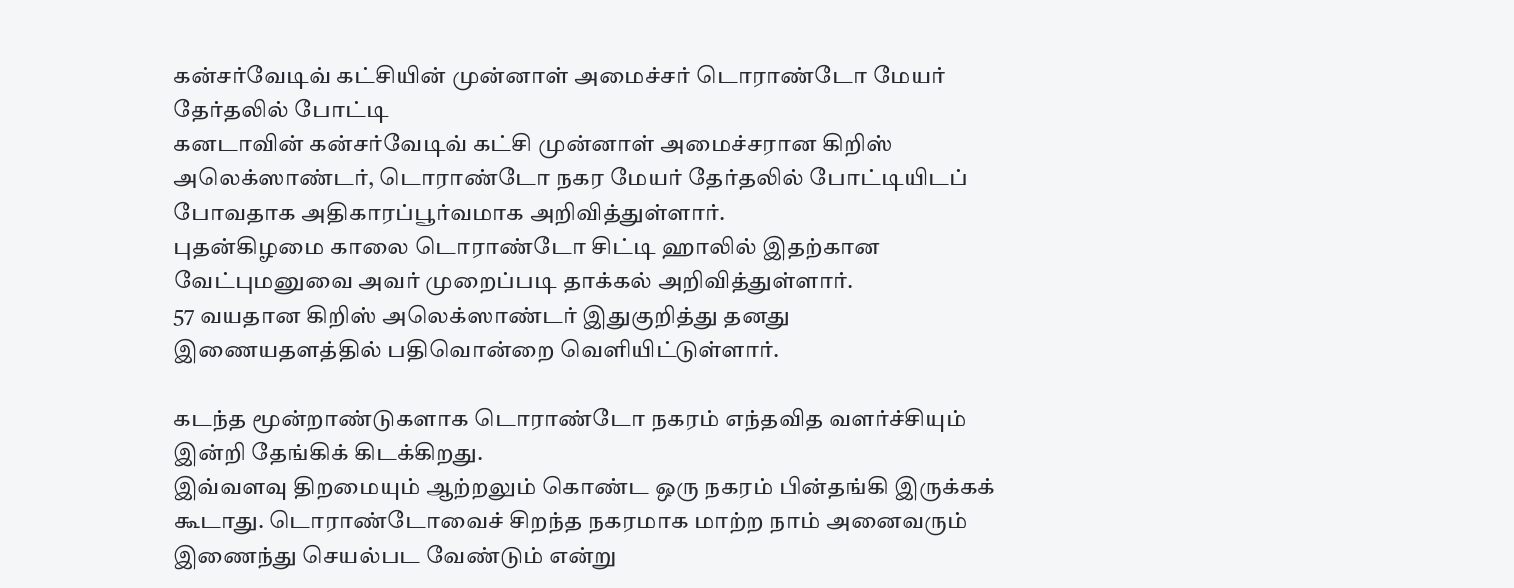கன்சர்வேடிவ் கட்சியின் முன்னாள் அமைச்சர் டொராண்டோ மேயர் தேர்தலில் போட்டி
கனடாவின் கன்சர்வேடிவ் கட்சி முன்னாள் அமைச்சரான கிறிஸ் அலெக்ஸாண்டர், டொராண்டோ நகர மேயர் தேர்தலில் போட்டியிடப் போவதாக அதிகாரப்பூர்வமாக அறிவித்துள்ளார்.
புதன்கிழமை காலை டொராண்டோ சிட்டி ஹாலில் இதற்கான வேட்புமனுவை அவர் முறைப்படி தாக்கல் அறிவித்துள்ளார்.
57 வயதான கிறிஸ் அலெக்ஸாண்டர் இதுகுறித்து தனது இணையதளத்தில் பதிவொன்றை வெளியிட்டுள்ளார்.

கடந்த மூன்றாண்டுகளாக டொராண்டோ நகரம் எந்தவித வளர்ச்சியும் இன்றி தேங்கிக் கிடக்கிறது.
இவ்வளவு திறமையும் ஆற்றலும் கொண்ட ஒரு நகரம் பின்தங்கி இருக்கக் கூடாது. டொராண்டோவைச் சிறந்த நகரமாக மாற்ற நாம் அனைவரும் இணைந்து செயல்பட வேண்டும் என்று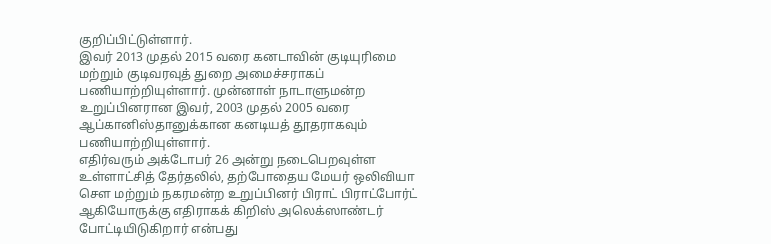குறிப்பிட்டுள்ளார்.
இவர் 2013 முதல் 2015 வரை கனடாவின் குடியுரிமை மற்றும் குடிவரவுத் துறை அமைச்சராகப் பணியாற்றியுள்ளார். முன்னாள் நாடாளுமன்ற உறுப்பினரான இவர், 2003 முதல் 2005 வரை ஆப்கானிஸ்தானுக்கான கனடியத் தூதராகவும் பணியாற்றியுள்ளார்.
எதிர்வரும் அக்டோபர் 26 அன்று நடைபெறவுள்ள உள்ளாட்சித் தேர்தலில், தற்போதைய மேயர் ஒலிவியா சௌ மற்றும் நகரமன்ற உறுப்பினர் பிராட் பிராட்போர்ட் ஆகியோருக்கு எதிராகக் கிறிஸ் அலெக்ஸாண்டர் போட்டியிடுகிறார் என்பது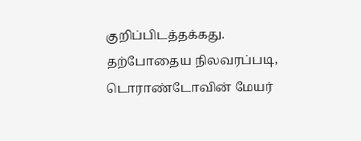குறிப்பிடத்தக்கது.
தற்போதைய நிலவரப்படி, டொராண்டோவின் மேயர்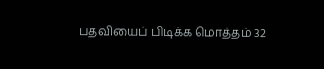பதவியைப் பிடிக்க மொத்தம் 32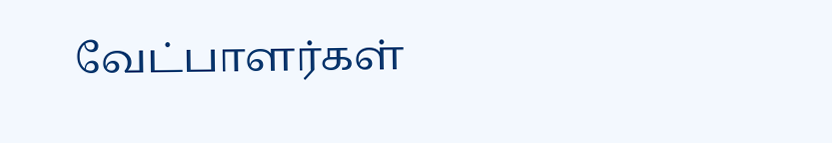வேட்பாளர்கள்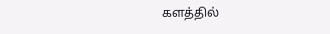களத்தில்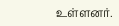உள்ளனர்.